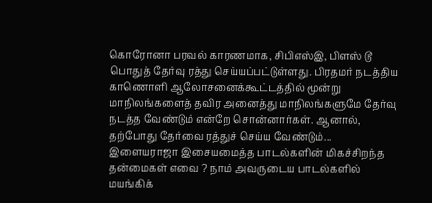கொரோனா பரவல் காரணமாக, சிபிஎஸ்இ, பிளஸ் டூ பொதுத் தேர்வு ரத்து செய்யப்பட்டுள்ளது. பிரதமர் நடத்திய காணொளி ஆலோசனைக்கூட்டத்தில் மூன்று மாநிலங்களைத் தவிர அனைத்து மாநிலங்களுமே தேர்வு நடத்த வேண்டும் என்றே சொன்னார்கள். ஆனால், தற்போது தேர்வை ரத்துச் செய்ய வேண்டும்...
இளையராஜா இசையமைத்த பாடல்களின் மிகச்சிறந்த தன்மைகள் எவை ? நாம் அவருடைய பாடல்களில் மயங்கிக்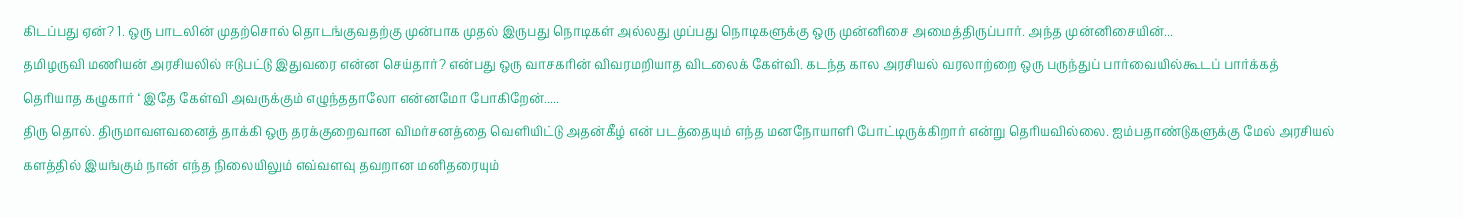கிடப்பது ஏன்? 1. ஒரு பாடலின் முதற்சொல் தொடங்குவதற்கு முன்பாக முதல் இருபது நொடிகள் அல்லது முப்பது நொடிகளுக்கு ஒரு முன்னிசை அமைத்திருப்பார். அந்த முன்னிசையின்...
தமிழருவி மணியன் அரசியலில் ஈடுபட்டு இதுவரை என்ன செய்தார்? என்பது ஒரு வாசகரின் விவரமறியாத விடலைக் கேள்வி. கடந்த கால அரசியல் வரலாற்றை ஒரு பருந்துப் பார்வையில்கூடப் பார்க்கத் தெரியாத கழுகார் ‘ இதே கேள்வி அவருக்கும் எழுந்ததாலோ என்னமோ போகிறேன்.....
திரு தொல். திருமாவளவனைத் தாக்கி ஒரு தரக்குறைவான விமர்சனத்தை வெளியிட்டு அதன்கீழ் என் படத்தையும் எந்த மனநோயாளி போட்டிருக்கிறார் என்று தெரியவில்லை. ஐம்பதாண்டுகளுக்கு மேல் அரசியல் களத்தில் இயங்கும் நான் எந்த நிலையிலும் எவ்வளவு தவறான மனிதரையும்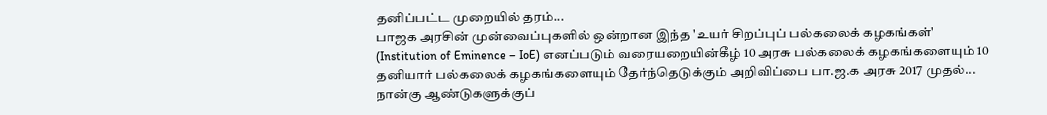தனிப்பட்ட முறையில் தரம்...
பாஜக அரசின் முன்வைப்புகளில் ஒன்றான இந்த 'உயர் சிறப்புப் பல்கலைக் கழகங்கள்' (Institution of Eminence – IoE) எனப்படும் வரையறையின்கீழ் 10 அரசு பல்கலைக் கழகங்களையும் 10 தனியார் பல்கலைக் கழகங்களையும் தேர்ந்தெடுக்கும் அறிவிப்பை பா.ஜ.க அரசு 2017 முதல்...
நான்கு ஆண்டுகளுக்குப்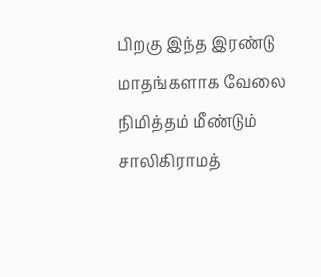பிறகு இந்த இரண்டு மாதங்களாக வேலை நிமித்தம் மீண்டும் சாலிகிராமத்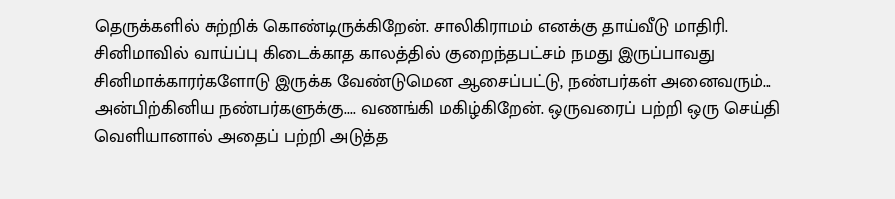தெருக்களில் சுற்றிக் கொண்டிருக்கிறேன். சாலிகிராமம் எனக்கு தாய்வீடு மாதிரி. சினிமாவில் வாய்ப்பு கிடைக்காத காலத்தில் குறைந்தபட்சம் நமது இருப்பாவது சினிமாக்காரர்களோடு இருக்க வேண்டுமென ஆசைப்பட்டு, நண்பர்கள் அனைவரும்...
அன்பிற்கினிய நண்பர்களுக்கு.... வணங்கி மகிழ்கிறேன். ஒருவரைப் பற்றி ஒரு செய்தி வெளியானால் அதைப் பற்றி அடுத்த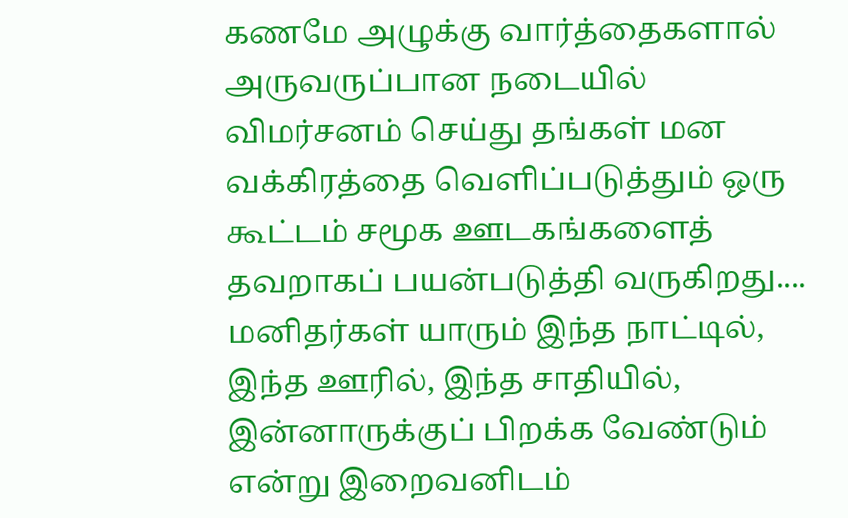கணமே அழுக்கு வார்த்தைகளால் அருவருப்பான நடையில் விமர்சனம் செய்து தங்கள் மன வக்கிரத்தை வெளிப்படுத்தும் ஒரு கூட்டம் சமூக ஊடகங்களைத் தவறாகப் பயன்படுத்தி வருகிறது....
மனிதர்கள் யாரும் இந்த நாட்டில், இந்த ஊரில், இந்த சாதியில், இன்னாருக்குப் பிறக்க வேண்டும் என்று இறைவனிடம்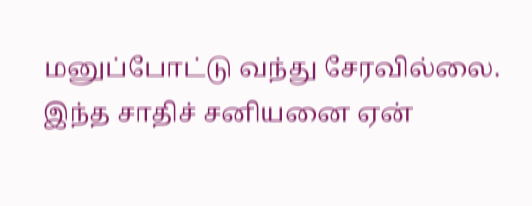மனுப்போட்டு வந்து சேரவில்லை. இந்த சாதிச் சனியனை ஏன்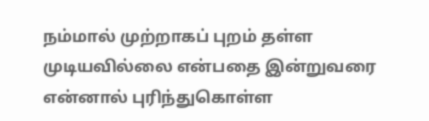நம்மால் முற்றாகப் புறம் தள்ள முடியவில்லை என்பதை இன்றுவரை என்னால் புரிந்துகொள்ள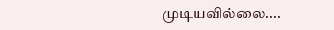முடியவில்லை....